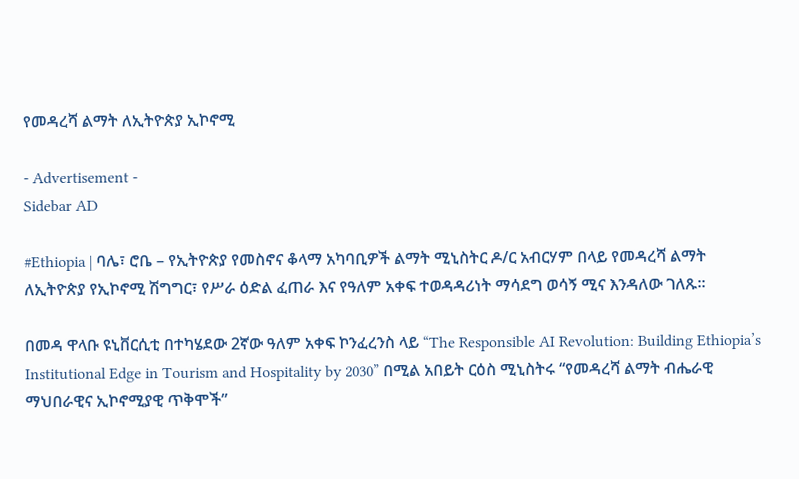የመዳረሻ ልማት ለኢትዮጵያ ኢኮኖሚ

- Advertisement -
Sidebar AD

#Ethiopia | ባሌ፣ ሮቤ – የኢትዮጵያ የመስኖና ቆላማ አካባቢዎች ልማት ሚኒስትር ዶ/ር አብርሃም በላይ የመዳረሻ ልማት ለኢትዮጵያ የኢኮኖሚ ሽግግር፣ የሥራ ዕድል ፈጠራ እና የዓለም አቀፍ ተወዳዳሪነት ማሳደግ ወሳኝ ሚና እንዳለው ገለጹ።

በመዳ ዋላቡ ዩኒቨርሲቲ በተካሄደው 2ኛው ዓለም አቀፍ ኮንፈረንስ ላይ “The Responsible AI Revolution: Building Ethiopia’s Institutional Edge in Tourism and Hospitality by 2030” በሚል አበይት ርዕስ ሚኒስትሩ “የመዳረሻ ልማት ብሔራዊ ማህበራዊና ኢኮኖሚያዊ ጥቅሞች”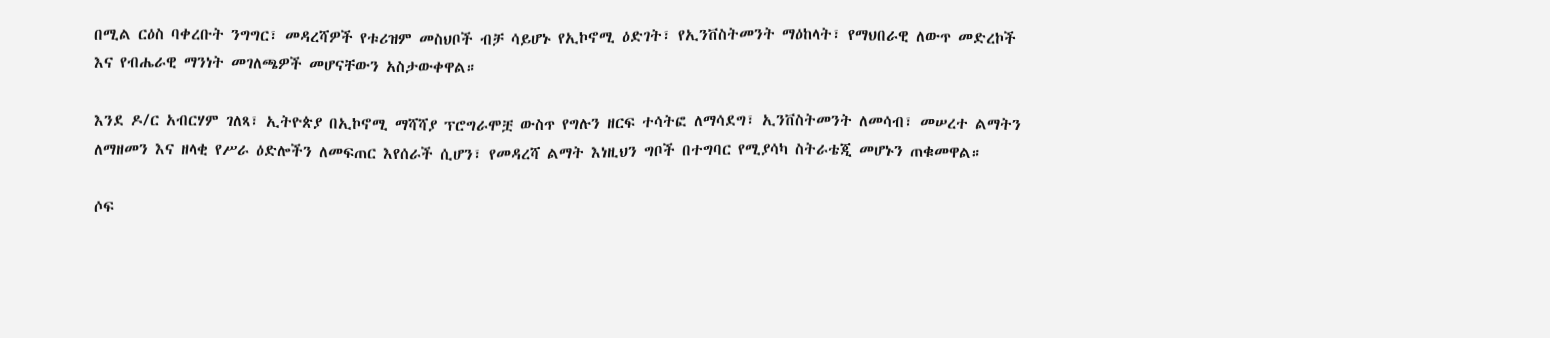በሚል ርዕስ ባቀረቡት ንግግር፣ መዳረሻዎች የቱሪዝም መስህቦች ብቻ ሳይሆኑ የኢኮኖሚ ዕድገት፣ የኢንቨስትመንት ማዕከላት፣ የማህበራዊ ለውጥ መድረኮች እና የብሔራዊ ማንነት መገለጫዎች መሆናቸውን አስታውቀዋል።

እንደ ዶ/ር አብርሃም ገለጻ፣ ኢትዮጵያ በኢኮኖሚ ማሻሻያ ፕሮግራሞቿ ውስጥ የግሉን ዘርፍ ተሳትፎ ለማሳደግ፣ ኢንቨስትመንት ለመሳብ፣ መሠረተ ልማትን ለማዘመን እና ዘላቂ የሥራ ዕድሎችን ለመፍጠር እየሰራች ሲሆን፣ የመዳረሻ ልማት እነዚህን ግቦች በተግባር የሚያሳካ ስትራቴጂ መሆኑን ጠቁመዋል።

ሶፍ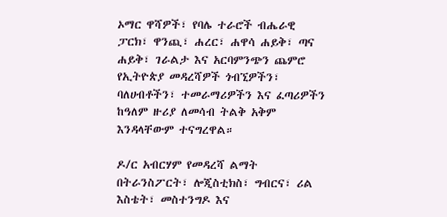ኦማር ዋሻዎች፣ የባሌ ተራሮች ብሔራዊ ፓርክ፣ ዋንጪ፣ ሐረር፣ ሐዋሳ ሐይቅ፣ ጣና ሐይቅ፣ ገራልታ እና አርባምንጭን ጨምሮ የኢትዮጵያ መዳረሻዎች ጎብኚዎችን፣ ባለሀብቶችን፣ ተመራማሪዎችን እና ፈጣሪዎችን ከዓለም ዙሪያ ለመሳብ ትልቅ አቅም እንዳላቸውም ተናግረዋል።

ዶ/ር አብርሃም የመዳረሻ ልማት በትራንስፖርት፣ ሎጂስቲክስ፣ ግብርና፣ ሪል እስቴት፣ መስተንግዶ እና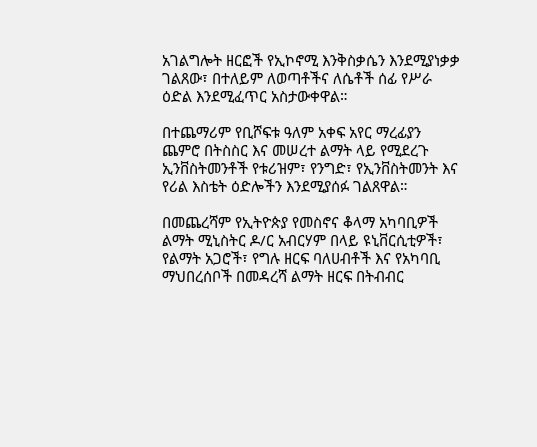አገልግሎት ዘርፎች የኢኮኖሚ እንቅስቃሴን እንደሚያነቃቃ ገልጸው፣ በተለይም ለወጣቶችና ለሴቶች ሰፊ የሥራ ዕድል እንደሚፈጥር አስታውቀዋል።

በተጨማሪም የቢሾፍቱ ዓለም አቀፍ አየር ማረፊያን ጨምሮ በትስስር እና መሠረተ ልማት ላይ የሚደረጉ ኢንቨስትመንቶች የቱሪዝም፣ የንግድ፣ የኢንቨስትመንት እና የሪል እስቴት ዕድሎችን እንደሚያሰፉ ገልጸዋል።

በመጨረሻም የኢትዮጵያ የመስኖና ቆላማ አካባቢዎች ልማት ሚኒስትር ዶ/ር አብርሃም በላይ ዩኒቨርሲቲዎች፣ የልማት አጋሮች፣ የግሉ ዘርፍ ባለሀብቶች እና የአካባቢ ማህበረሰቦች በመዳረሻ ልማት ዘርፍ በትብብር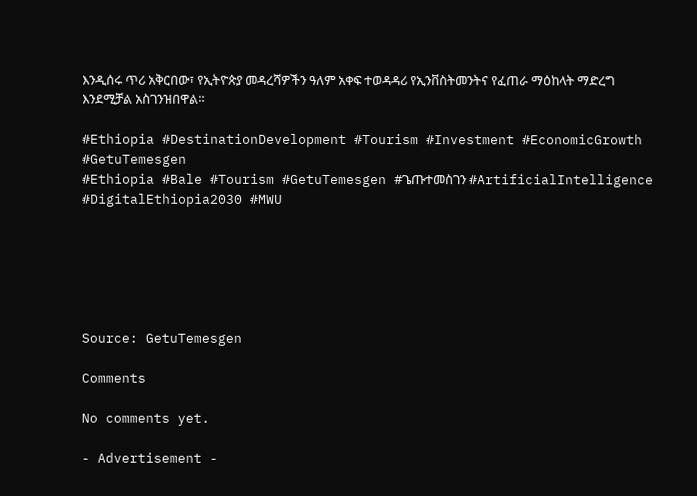እንዲሰሩ ጥሪ አቅርበው፣ የኢትዮጵያ መዳረሻዎችን ዓለም አቀፍ ተወዳዳሪ የኢንቨስትመንትና የፈጠራ ማዕከላት ማድረግ እንደሚቻል አስገንዝበዋል።

#Ethiopia #DestinationDevelopment #Tourism #Investment #EconomicGrowth #GetuTemesgen
#Ethiopia #Bale #Tourism #GetuTemesgen #ጌጡተመስገን #ArtificialIntelligence #DigitalEthiopia2030 #MWU






Source: GetuTemesgen

Comments

No comments yet.

- Advertisement -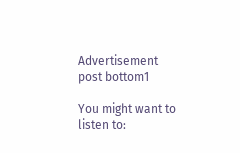Advertisement post bottom1

You might want to listen to: